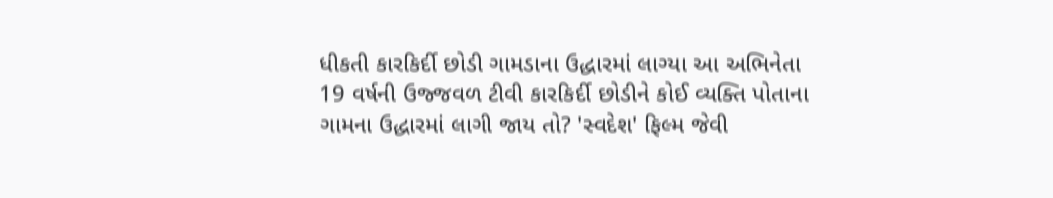ધીકતી કારકિર્દી છોડી ગામડાના ઉદ્ધારમાં લાગ્યા આ અભિનેતા
19 વર્ષની ઉજ્જવળ ટીવી કારકિર્દી છોડીને કોઈ વ્યક્તિ પોતાના ગામના ઉદ્ધારમાં લાગી જાય તો? 'સ્વદેશ' ફિલ્મ જેવી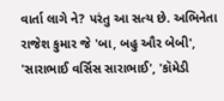વાર્તા લાગે ને? પરંતુ આ સત્ય છે. અભિનેતા રાજેશ કુમાર જે 'બા, બહુ ઔર બેબી', 'સારાભાઈ વર્સિસ સારાભાઈ', 'કૉમેડી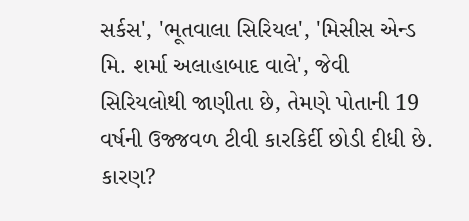સર્કસ', 'ભૂતવાલા સિરિયલ', 'મિસીસ એન્ડ મિ. શર્મા અલાહાબાદ વાલે', જેવી સિરિયલોથી જાણીતા છે, તેમણે પોતાની 19 વર્ષની ઉજ્જવળ ટીવી કારકિર્દી છોડી દીધી છે. કારણ?